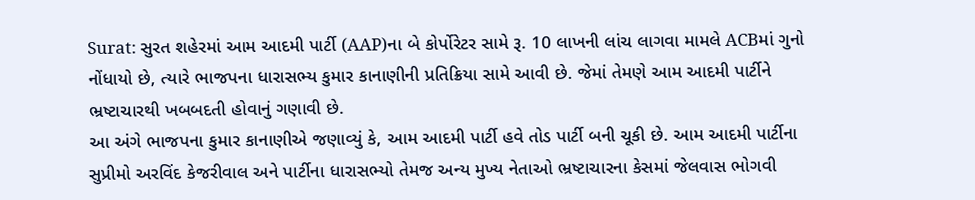Surat: સુરત શહેરમાં આમ આદમી પાર્ટી (AAP)ના બે કોર્પોરેટર સામે રૂ. 10 લાખની લાંચ લાગવા મામલે ACBમાં ગુનો નોંધાયો છે, ત્યારે ભાજપના ધારાસભ્ય કુમાર કાનાણીની પ્રતિક્રિયા સામે આવી છે. જેમાં તેમણે આમ આદમી પાર્ટીને ભ્રષ્ટાચારથી ખબબદતી હોવાનું ગણાવી છે.
આ અંગે ભાજપના કુમાર કાનાણીએ જણાવ્યું કે, આમ આદમી પાર્ટી હવે તોડ પાર્ટી બની ચૂકી છે. આમ આદમી પાર્ટીના સુપ્રીમો અરવિંદ કેજરીવાલ અને પાર્ટીના ધારાસભ્યો તેમજ અન્ય મુખ્ય નેતાઓ ભ્રષ્ટાચારના કેસમાં જેલવાસ ભોગવી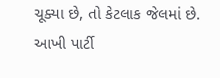ચૂક્યા છે, તો કેટલાક જેલમાં છે. આખી પાર્ટી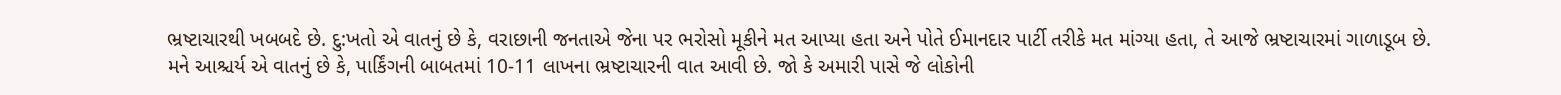ભ્રષ્ટાચારથી ખબબદે છે. દુ:ખતો એ વાતનું છે કે, વરાછાની જનતાએ જેના પર ભરોસો મૂકીને મત આપ્યા હતા અને પોતે ઈમાનદાર પાર્ટી તરીકે મત માંગ્યા હતા, તે આજે ભ્રષ્ટાચારમાં ગાળાડૂબ છે.
મને આશ્ચર્ય એ વાતનું છે કે, પાર્કિંગની બાબતમાં 10-11 લાખના ભ્રષ્ટાચારની વાત આવી છે. જો કે અમારી પાસે જે લોકોની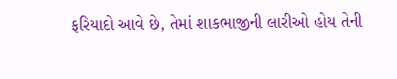ફરિયાદો આવે છે, તેમાં શાકભાજીની લારીઓ હોય તેની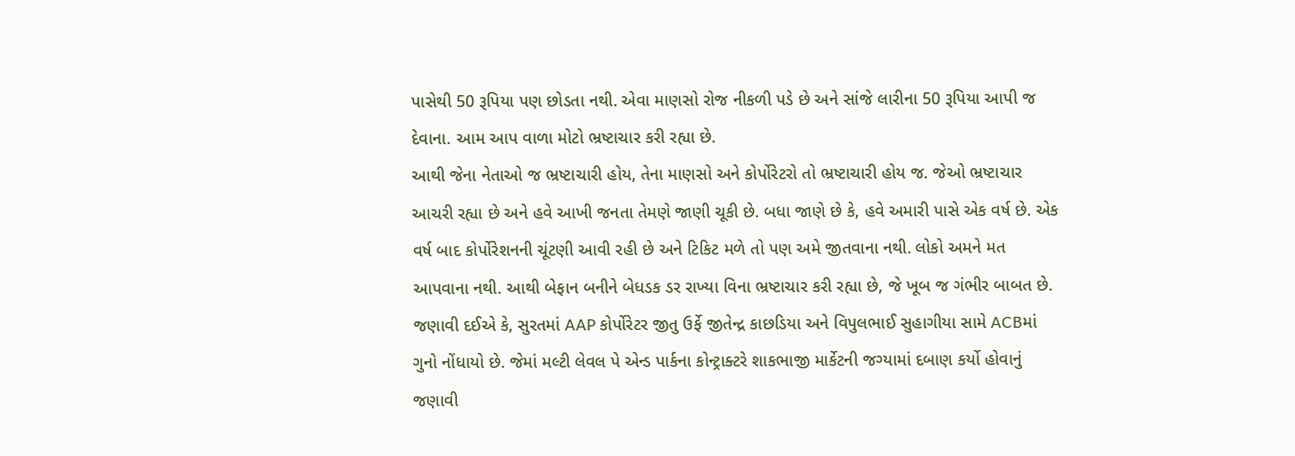પાસેથી 50 રૂપિયા પણ છોડતા નથી. એવા માણસો રોજ નીકળી પડે છે અને સાંજે લારીના 50 રૂપિયા આપી જ દેવાના. આમ આપ વાળા મોટો ભ્રષ્ટાચાર કરી રહ્યા છે.
આથી જેના નેતાઓ જ ભ્રષ્ટાચારી હોય, તેના માણસો અને કોર્પોરેટરો તો ભ્રષ્ટાચારી હોય જ. જેઓ ભ્રષ્ટાચાર આચરી રહ્યા છે અને હવે આખી જનતા તેમણે જાણી ચૂકી છે. બધા જાણે છે કે, હવે અમારી પાસે એક વર્ષ છે. એક વર્ષ બાદ કોર્પોરેશનની ચૂંટણી આવી રહી છે અને ટિકિટ મળે તો પણ અમે જીતવાના નથી. લોકો અમને મત આપવાના નથી. આથી બેફાન બનીને બેધડક ડર રાખ્યા વિના ભ્રષ્ટાચાર કરી રહ્યા છે, જે ખૂબ જ ગંભીર બાબત છે.
જણાવી દઈએ કે, સુરતમાં AAP કોર્પોરેટર જીતુ ઉર્ફે જીતેન્દ્ર કાછડિયા અને વિપુલભાઈ સુહાગીયા સામે ACBમાં ગુનો નોંધાયો છે. જેમાં મલ્ટી લેવલ પે એન્ડ પાર્કના કોન્ટ્રાક્ટરે શાકભાજી માર્કેટની જગ્યામાં દબાણ કર્યો હોવાનું જણાવી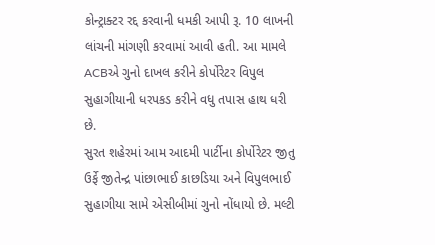કોન્ટ્રાક્ટર રદ્દ કરવાની ધમકી આપી રૂ. 10 લાખની લાંચની માંગણી કરવામાં આવી હતી. આ મામલે ACBએ ગુનો દાખલ કરીને કોર્પોરેટર વિપુલ સુહાગીયાની ધરપકડ કરીને વધુ તપાસ હાથ ધરી છે.
સુરત શહેરમાં આમ આદમી પાર્ટીના કોર્પોરેટર જીતુ ઉર્ફે જીતેન્દ્ર પાંછાભાઈ કાછડિયા અને વિપુલભાઈ સુહાગીયા સામે એસીબીમાં ગુનો નોંધાયો છે. મલ્ટી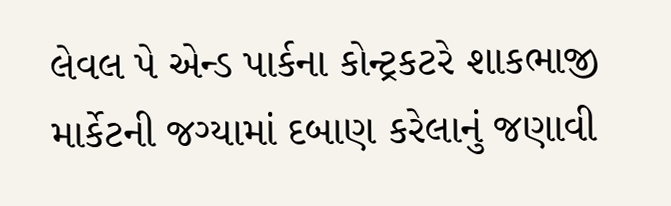લેવલ પે એન્ડ પાર્કના કોન્ટ્રકટરે શાકભાજી માર્કેટની જગ્યામાં દબાણ કરેલાનું જણાવી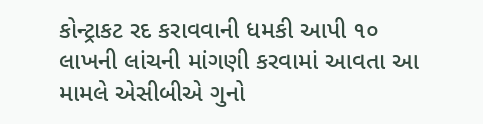કોન્ટ્રાકટ રદ કરાવવાની ધમકી આપી ૧૦ લાખની લાંચની માંગણી કરવામાં આવતા આ મામલે એસીબીએ ગુનો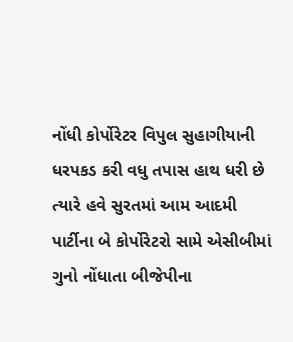નોંધી કોર્પોરેટર વિપુલ સુહાગીયાની ધરપકડ કરી વધુ તપાસ હાથ ધરી છે ત્યારે હવે સુરતમાં આમ આદમી પાર્ટીના બે કોર્પોરેટરો સામે એસીબીમાં ગુનો નોંધાતા બીજેપીના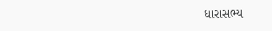ધારાસભ્ય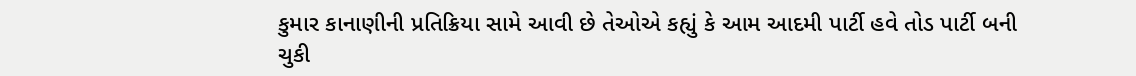કુમાર કાનાણીની પ્રતિક્રિયા સામે આવી છે તેઓએ કહ્યું કે આમ આદમી પાર્ટી હવે તોડ પાર્ટી બની ચુકી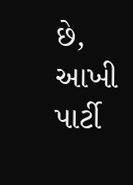છે, આખી પાર્ટી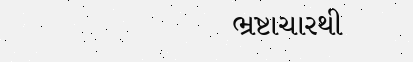ભ્રષ્ટાચારથી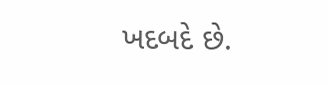ખદબદે છે.